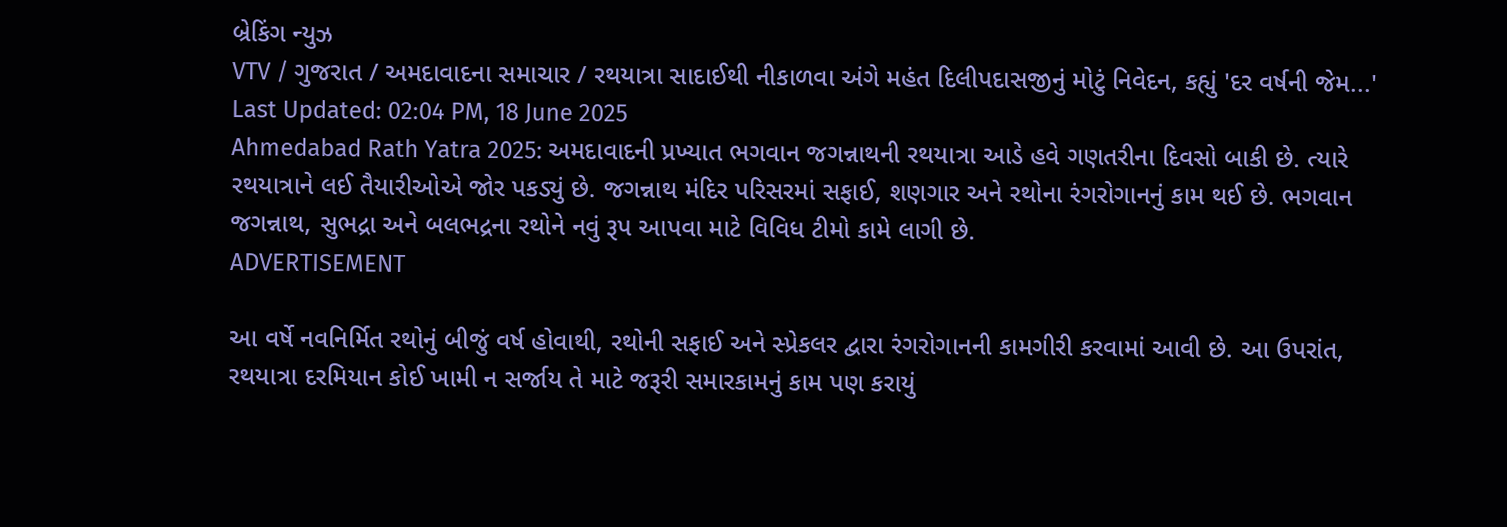બ્રેકિંગ ન્યુઝ
VTV / ગુજરાત / અમદાવાદના સમાચાર / રથયાત્રા સાદાઈથી નીકાળવા અંગે મહંત દિલીપદાસજીનું મોટું નિવેદન, કહ્યું 'દર વર્ષની જેમ...'
Last Updated: 02:04 PM, 18 June 2025
Ahmedabad Rath Yatra 2025: અમદાવાદની પ્રખ્યાત ભગવાન જગન્નાથની રથયાત્રા આડે હવે ગણતરીના દિવસો બાકી છે. ત્યારે રથયાત્રાને લઈ તૈયારીઓએ જોર પકડ્યું છે. જગન્નાથ મંદિર પરિસરમાં સફાઈ, શણગાર અને રથોના રંગરોગાનનું કામ થઈ છે. ભગવાન જગન્નાથ, સુભદ્રા અને બલભદ્રના રથોને નવું રૂપ આપવા માટે વિવિધ ટીમો કામે લાગી છે.
ADVERTISEMENT

આ વર્ષે નવનિર્મિત રથોનું બીજું વર્ષ હોવાથી, રથોની સફાઈ અને સ્પ્રેકલર દ્વારા રંગરોગાનની કામગીરી કરવામાં આવી છે. આ ઉપરાંત, રથયાત્રા દરમિયાન કોઈ ખામી ન સર્જાય તે માટે જરૂરી સમારકામનું કામ પણ કરાયું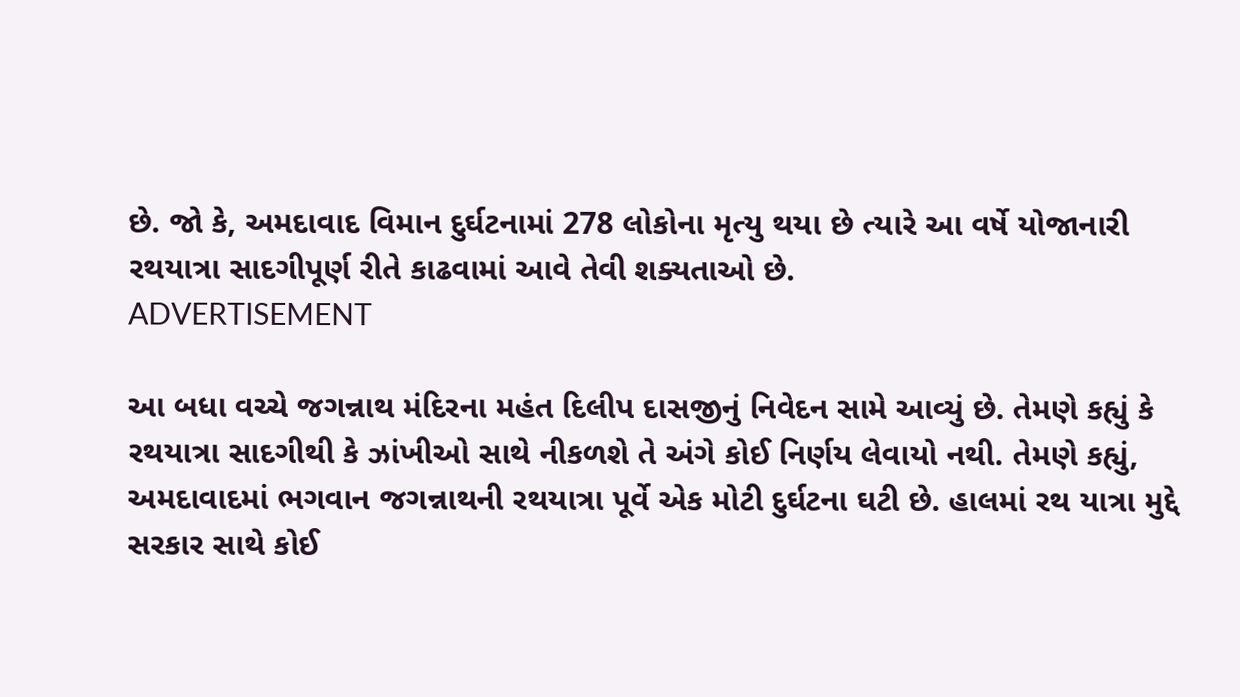છે. જો કે, અમદાવાદ વિમાન દુર્ઘટનામાં 278 લોકોના મૃત્યુ થયા છે ત્યારે આ વર્ષે યોજાનારી રથયાત્રા સાદગીપૂર્ણ રીતે કાઢવામાં આવે તેવી શક્યતાઓ છે.
ADVERTISEMENT

આ બધા વચ્ચે જગન્નાથ મંદિરના મહંત દિલીપ દાસજીનું નિવેદન સામે આવ્યું છે. તેમણે કહ્યું કે રથયાત્રા સાદગીથી કે ઝાંખીઓ સાથે નીકળશે તે અંગે કોઈ નિર્ણય લેવાયો નથી. તેમણે કહ્યું, અમદાવાદમાં ભગવાન જગન્નાથની રથયાત્રા પૂર્વે એક મોટી દુર્ઘટના ઘટી છે. હાલમાં રથ યાત્રા મુદ્દે સરકાર સાથે કોઈ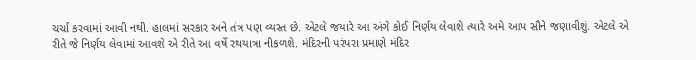ચર્ચા કરવામાં આવી નથી. હાલમાં સરકાર અને તંત્ર પણ વ્યસ્ત છે. એટલે જયારે આ અંગે કોઈ નિર્ણય લેવાશે ત્યારે અમે આપ સૌને જણાવીશું. એટલે એ રીતે જે નિર્ણય લેવામાં આવશે એ રીતે આ વર્ષે રથયાત્રા નીકળશે. મંદિરની પરંપરા પ્રમાણે મંદિર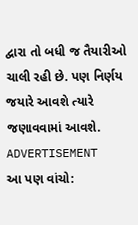દ્વારા તો બધી જ તૈયારીઓ ચાલી રહી છે. પણ નિર્ણય જયારે આવશે ત્યારે જણાવવામાં આવશે.
ADVERTISEMENT
આ પણ વાંચો: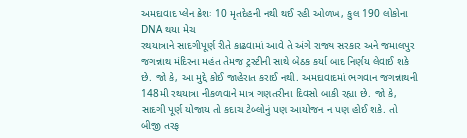અમદાવાદ પ્લેન ક્રેશઃ 10 મૃતદેહની નથી થઈ રહી ઓળખ, કુલ 190 લોકોના DNA થયા મેચ
રથયાત્રાને સાદગીપૂર્ણ રીતે કાઢવામાં આવે તે અંગે રાજ્ય સરકાર અને જમાલપુર જગન્નાથ મંદિરના મહંત તેમજ ટ્રસ્ટીની સાથે બેઠક કર્યા બાદ નિર્ણય લેવાઈ શકે છે. જો કે, આ મુદ્દે કોઈ જાહેરાત કરાઈ નથી. અમદાવાદમાં ભગવાન જગન્નાથની 148મી રથયાત્રા નીકળવાને માત્ર ગણતરીના દિવસો બાકી રહ્યા છે. જો કે, સાદગી પૂર્ણ યોજાય તો કદાચ ટેબ્લોનું પણ આયોજન ન પણ હોઈ શકે. તો બીજી તરફ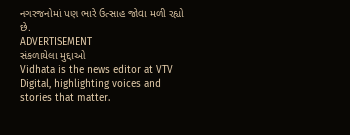નગરજનોમાં પણ ભારે ઉત્સાહ જોવા મળી રહ્યો છે.
ADVERTISEMENT
સંકળાયેલા મુદ્દાઓ
Vidhata is the news editor at VTV Digital, highlighting voices and stories that matter.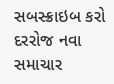સબસ્ક્રાઇબ કરો
દરરોજ નવા સમાચાર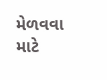મેળવવા માટે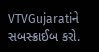VTVGujaratiને સબસ્ક્રાઈબ કરો.